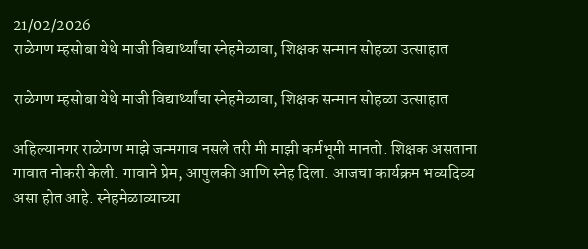21/02/2026
राळेगण म्हसोबा येथे माजी विद्यार्थ्यांचा स्नेहमेळावा, शिक्षक सन्मान सोहळा उत्साहात

राळेगण म्हसोबा येथे माजी विद्यार्थ्यांचा स्नेहमेळावा, शिक्षक सन्मान सोहळा उत्साहात

अहिल्यानगर राळेगण माझे जन्मगाव नसले तरी मी माझी कर्मभूमी मानतो. शिक्षक असताना गावात नोकरी केली. गावाने प्रेम, आपुलकी आणि स्नेह दिला. आजचा कार्यक्रम भव्यदिव्य असा होत आहे. स्नेहमेळाव्याच्या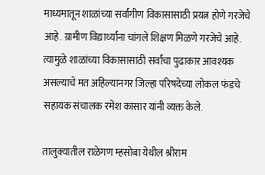माध्यमातून शाळांच्या सर्वांगीण विकासासाठी प्रयत्न होणे गरजेचे आहे. ग्रामीण विद्यार्थ्यांना चांगले शिक्षण मिळणे गरजेचे आहे. त्यामुळे शाळांच्या विकासासाठी सर्वांचा पुढाकार आवश्यक असल्याचे मत अहिल्यानगर जिल्हा परिषदेच्या लोकल फंडचे सहायक संचालक रमेश कासार यांनी व्यक्त केले.

तालुक्यातील राळेगण म्हसोबा येथील श्रीराम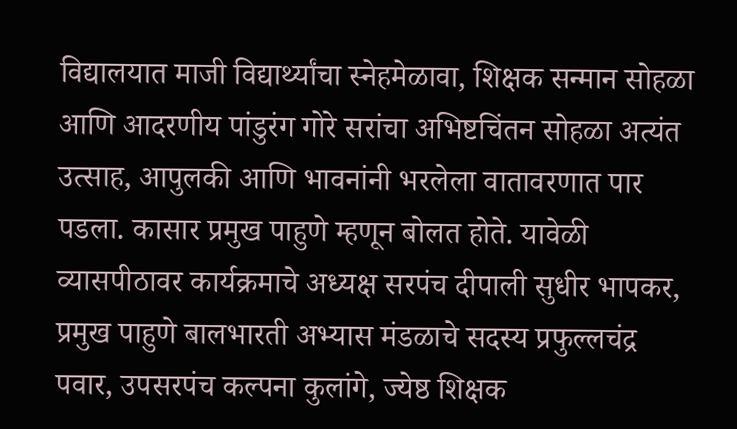विद्यालयात माजी विद्यार्थ्यांचा स्नेहमेळावा, शिक्षक सन्मान सोहळा आणि आदरणीय पांडुरंग गोरे सरांचा अभिष्टचिंतन सोहळा अत्यंत उत्साह, आपुलकी आणि भावनांनी भरलेला वातावरणात पार पडला. कासार प्रमुख पाहुणे म्हणून बोलत होते. यावेळी व्यासपीठावर कार्यक्रमाचे अध्यक्ष सरपंच दीपाली सुधीर भापकर, प्रमुख पाहुणे बालभारती अभ्यास मंडळाचे सदस्य प्रफुल्लचंद्र पवार, उपसरपंच कल्पना कुलांगे, ज्येष्ठ शिक्षक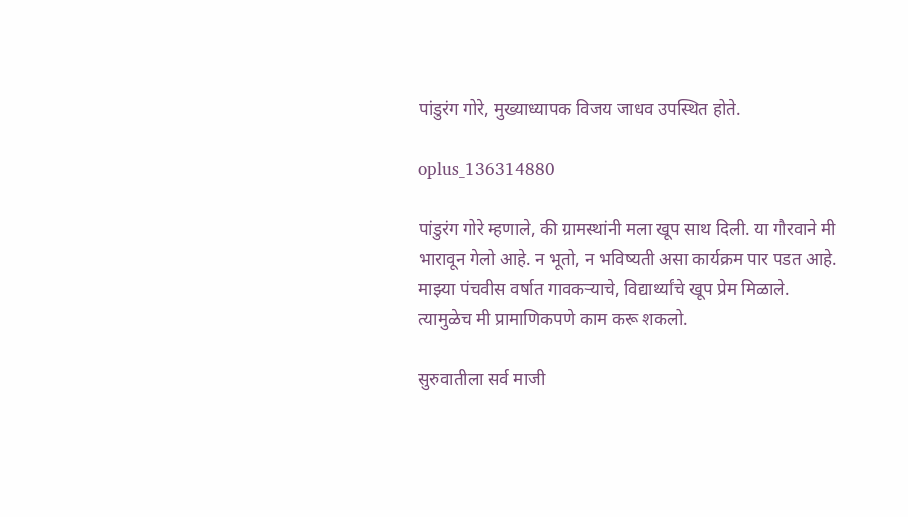पांडुरंग गोरे, मुख्याध्यापक विजय जाधव उपस्थित होते.

oplus_136314880

पांडुरंग गोरे म्हणाले, की ग्रामस्थांनी मला खूप साथ दिली. या गौरवाने मी भारावून गेलो आहे. न भूतो, न भविष्यती असा कार्यक्रम पार पडत आहे. माझ्या पंचवीस वर्षात गावकऱ्याचे, विद्यार्थ्यांचे खूप प्रेम मिळाले. त्यामुळेच मी प्रामाणिकपणे काम करू शकलो.

सुरुवातीला सर्व माजी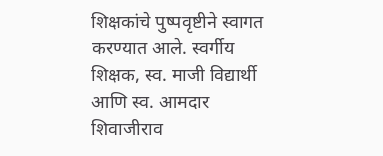शिक्षकांचे पुष्पवृष्टीने स्वागत करण्यात आले. स्वर्गीय शिक्षक, स्व. माजी विद्यार्थी आणि स्व. आमदार शिवाजीराव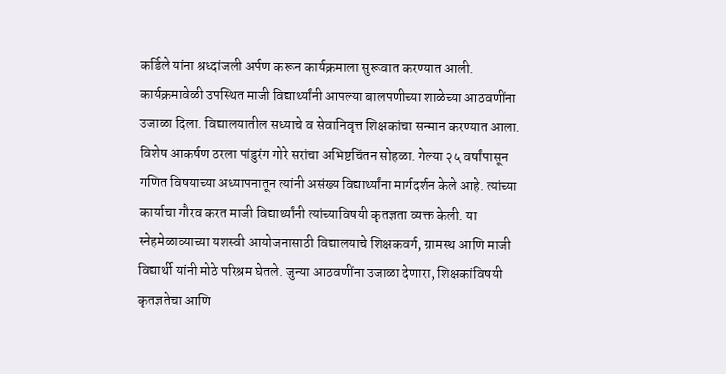कर्डिले यांना श्रध्दांजली अर्पण करून कार्यक्रमाला सुरूवात करण्यात आली. कार्यक्रमावेळी उपस्थित माजी विद्यार्थ्यांनी आपल्या बालपणीच्या शाळेच्या आठवणींना उजाळा दिला. विद्यालयातील सध्याचे व सेवानिवृत्त शिक्षकांचा सन्मान करण्यात आला. विशेष आकर्षण ठरला पांडुरंग गोरे सरांचा अभिष्टचिंतन सोहळा. गेल्या २५ वर्षांपासून गणित विषयाच्या अध्यापनातून त्यांनी असंख्य विद्यार्थ्यांना मार्गदर्शन केले आहे. त्यांच्या कार्याचा गौरव करत माजी विद्यार्थ्यांनी त्यांच्याविषयी कृतज्ञता व्यक्त केली. या स्नेहमेळाव्याच्या यशस्वी आयोजनासाठी विद्यालयाचे शिक्षकवर्ग, ग्रामस्थ आणि माजी विद्यार्थी यांनी मोठे परिश्रम घेतले. जुन्या आठवणींना उजाळा देणारा, शिक्षकांविषयी कृतज्ञतेचा आणि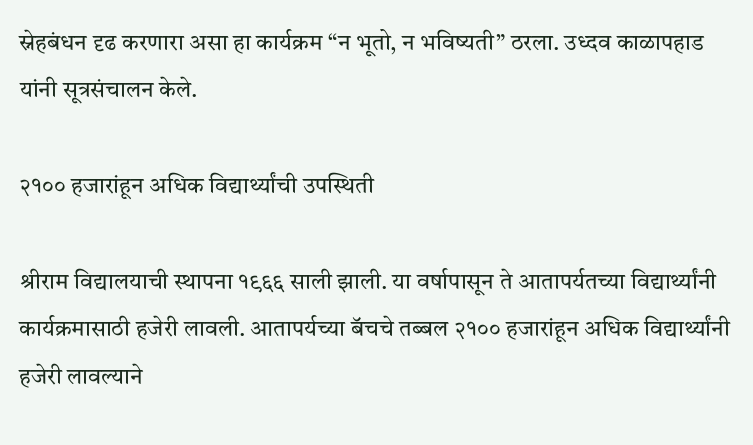स्नेहबंधन दृढ करणारा असा हा कार्यक्रम “न भूतो, न भविष्यती” ठरला. उध्दव काळापहाड यांनी सूत्रसंचालन केले.

२१०० हजारांहून अधिक विद्यार्थ्यांची उपस्थिती

श्रीराम विद्यालयाची स्थापना १९६६ साली झाली. या वर्षापासून ते आतापर्यतच्या विद्यार्थ्यांनी कार्यक्रमासाठी हजेरी लावली. आतापर्यच्या बॅचचे तब्बल २१०० हजारांहून अधिक विद्यार्थ्यांनी हजेरी लावल्याने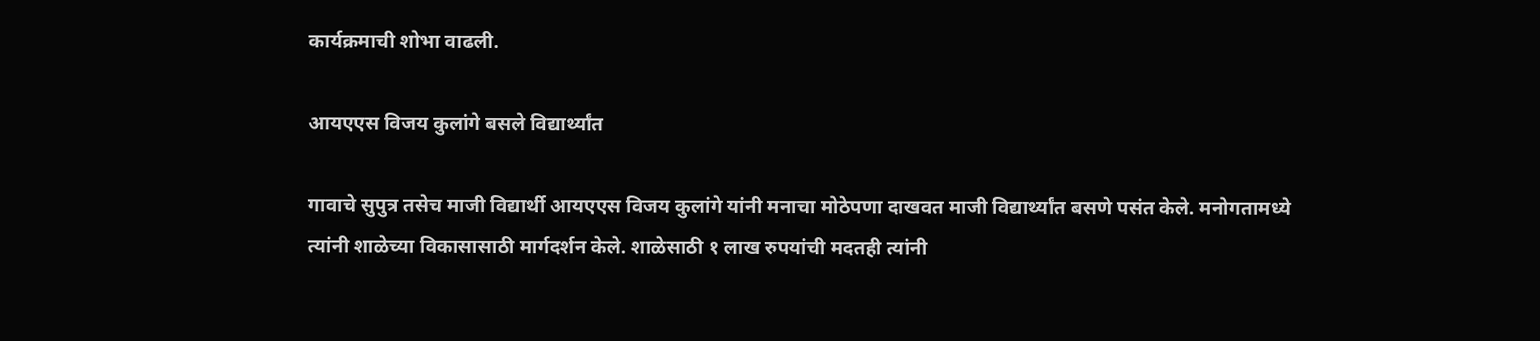कार्यक्रमाची शोभा वाढली.

आयएएस विजय कुलांगे बसले विद्यार्थ्यांत

गावाचे सुपुत्र तसेच माजी विद्यार्थी आयएएस विजय कुलांगे यांनी मनाचा मोठेपणा दाखवत माजी विद्यार्थ्यांत बसणे पसंत केले. मनोगतामध्ये त्यांनी शाळेच्या विकासासाठी मार्गदर्शन केले. शाळेसाठी १ लाख रुपयांची मदतही त्यांनी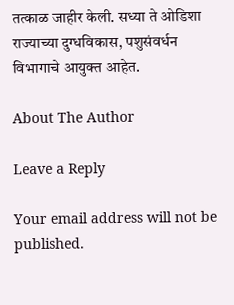तत्काळ जाहीर केली. सध्या ते ओडिशा राज्याच्या दुग्धविकास, पशुसंवर्धन विभागाचे आयुक्त आहेत.

About The Author

Leave a Reply

Your email address will not be published.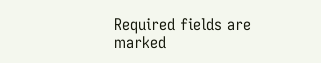Required fields are marked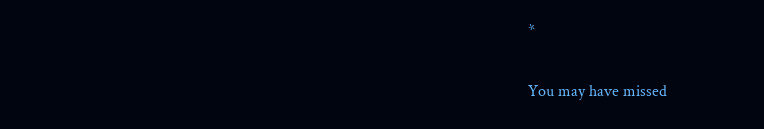*

You may have missed